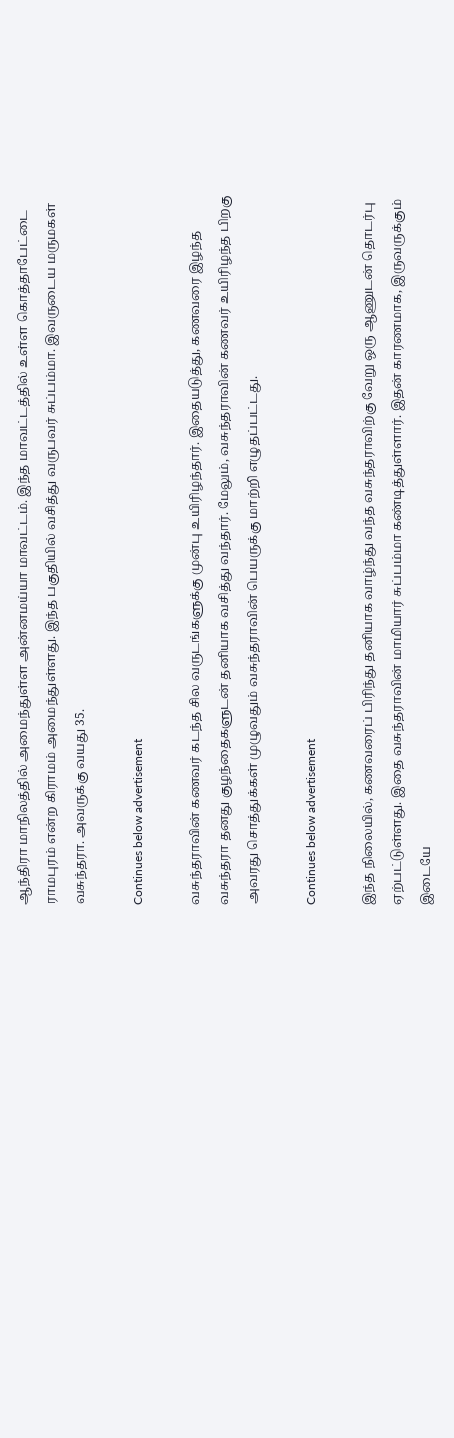ஆந்திரா மாநிலத்தில் அமைந்துள்ள அன்னமய்யா மாவட்டம். இந்த மாவட்டத்தில் உள்ள கொத்தாபேட்டை ராமபுரம் என்ற கிராமம் அமைந்துள்ளது. இந்த பகுதியில் வசித்து வருபவர் சுப்பம்மா. இவருடைய மருமகள் வசுந்தரா. அவருக்கு வயது 35.

Continues below advertisement

வசுந்தராவின் கணவர் கடந்த சில வருடங்களுக்கு முன்பு உயிரிழந்தார். இதையடுத்து, கணவரை இழந்த வசுந்தரா தனது குழந்தைகளுடன் தனியாக வசித்து வந்தார். மேலும், வசுந்தராவின் கணவர் உயிரிழந்த பிறகு அவரது சொத்துக்கள் முழுவதும் வசுந்தராவின் பெயருக்கு மாற்றி எழுதப்பட்டது.

Continues below advertisement

இந்த நிலையில், கணவரைப் பிரிந்து தனியாக வாழ்ந்து வந்த வசுந்தராவிற்கு வேறு ஒரு ஆணுடன் தொடர்பு ஏற்பட்டுள்ளது. இதை வசுந்தராவின் மாமியார் சுப்பம்மா கண்டித்துள்ளார். இதன் காரணமாக, இருவருக்கும் இடையே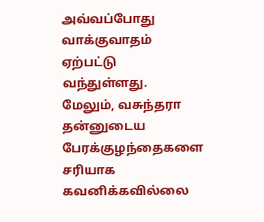அவ்வப்போது வாக்குவாதம் ஏற்பட்டு வந்துள்ளது.  மேலும், வசுந்தரா தன்னுடைய பேரக்குழந்தைகளை சரியாக கவனிக்கவில்லை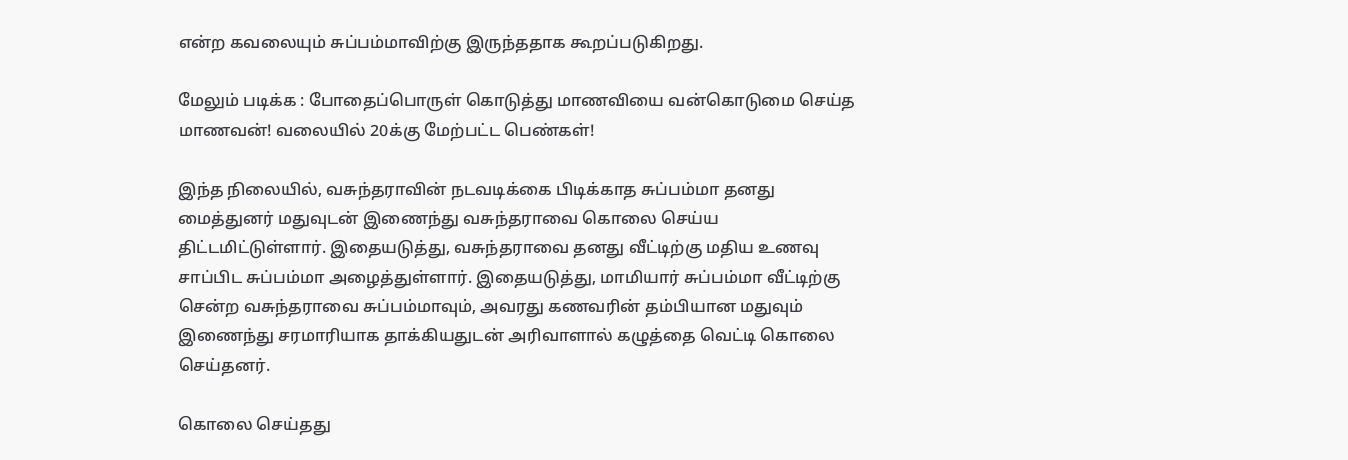என்ற கவலையும் சுப்பம்மாவிற்கு இருந்ததாக கூறப்படுகிறது.

மேலும் படிக்க : போதைப்பொருள் கொடுத்து மாணவியை வன்கொடுமை செய்த மாணவன்! வலையில் 20க்கு மேற்பட்ட பெண்கள்!

இந்த நிலையில், வசுந்தராவின் நடவடிக்கை பிடிக்காத சுப்பம்மா தனது மைத்துனர் மதுவுடன் இணைந்து வசுந்தராவை கொலை செய்ய திட்டமிட்டுள்ளார். இதையடுத்து, வசுந்தராவை தனது வீட்டிற்கு மதிய உணவு சாப்பிட சுப்பம்மா அழைத்துள்ளார். இதையடுத்து, மாமியார் சுப்பம்மா வீட்டிற்கு சென்ற வசுந்தராவை சுப்பம்மாவும், அவரது கணவரின் தம்பியான மதுவும் இணைந்து சரமாரியாக தாக்கியதுடன் அரிவாளால் கழுத்தை வெட்டி கொலை செய்தனர்.

கொலை செய்தது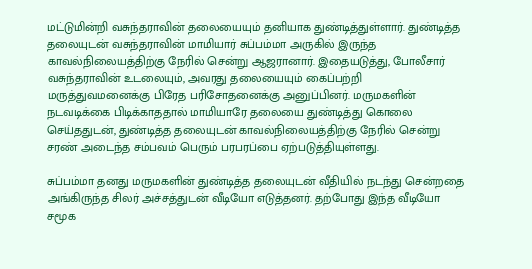மட்டுமின்றி வசுந்தராவின் தலையையும் தனியாக துண்டித்துள்ளார். துண்டித்த தலையுடன் வசுந்தராவின் மாமியார் சுப்பம்மா அருகில் இருந்த காவல்நிலையத்திற்கு நேரில் சென்று ஆஜரானார். இதையடுத்து, போலீசார் வசுந்தராவின் உடலையும், அவரது தலையையும் கைப்பற்றி மருத்துவமனைக்கு பிரேத பரிசோதனைக்கு அனுப்பினர். மருமகளின் நடவடிக்கை பிடிக்காததால் மாமியாரே தலையை துண்டித்து கொலை செய்ததுடன், துண்டித்த தலையுடன் காவல்நிலையத்திற்கு நேரில் சென்று சரண் அடைந்த சம்பவம் பெரும் பரபரப்பை ஏற்படுத்தியுள்ளது.

சுப்பம்மா தனது மருமகளின் துண்டித்த தலையுடன் வீதியில் நடந்து சென்றதை அங்கிருந்த சிலர் அச்சத்துடன் வீடியோ எடுத்தனர். தற்போது இந்த வீடியோ சமூக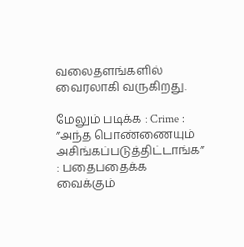வலைதளங்களில் வைரலாகி வருகிறது.

மேலும் படிக்க : Crime : ”அந்த பொண்ணையும் அசிங்கப்படுத்திட்டாங்க” : பதைபதைக்க வைக்கும்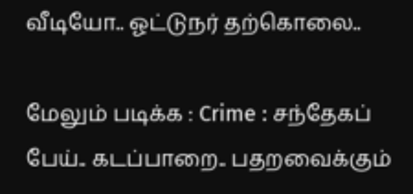வீடியோ.. ஓட்டுநர் தற்கொலை..

மேலும் படிக்க : Crime : சந்தேகப் பேய்.. கடப்பாறை.. பதறவைக்கும்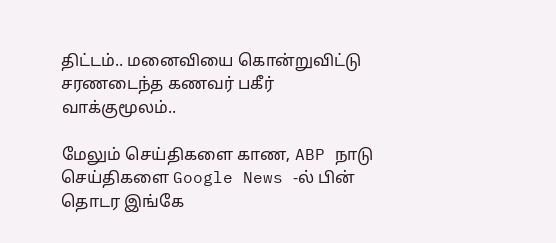திட்டம்.. மனைவியை கொன்றுவிட்டு சரணடைந்த கணவர் பகீர் வாக்குமூலம்..

மேலும் செய்திகளை காண, ABP நாடு செய்திகளை Google News -ல் பின் தொடர இங்கே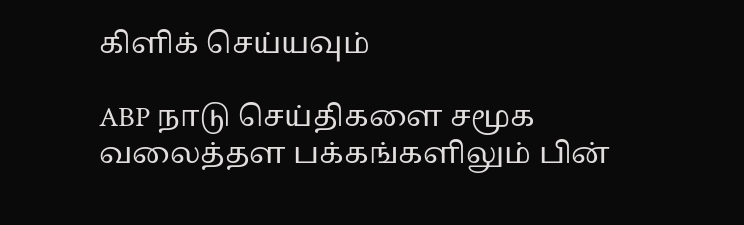கிளிக் செய்யவும்

ABP நாடு செய்திகளை சமூக வலைத்தள பக்கங்களிலும் பின்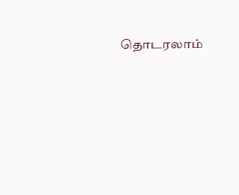தொடரலாம்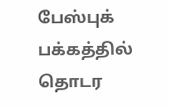பேஸ்புக் பக்கத்தில் தொடர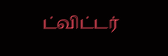ட்விட்டர்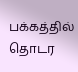பக்கத்தில் தொடர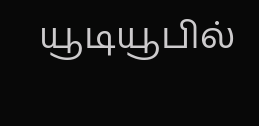யூடியூபில்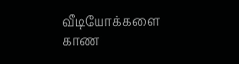வீடியோக்களை காண